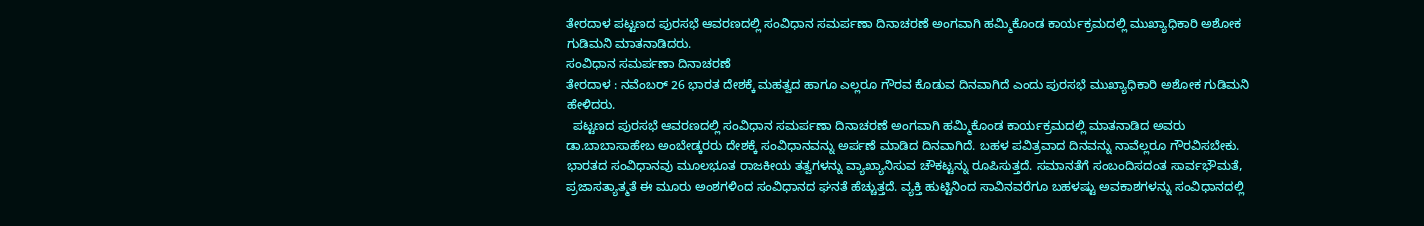ತೇರದಾಳ ಪಟ್ಟಣದ ಪುರಸಭೆ ಆವರಣದಲ್ಲಿ ಸಂವಿಧಾನ ಸಮರ್ಪಣಾ ದಿನಾಚರಣೆ ಅಂಗವಾಗಿ ಹಮ್ಮಿಕೊಂಡ ಕಾರ್ಯಕ್ರಮದಲ್ಲಿ ಮುಖ್ಯಾಧಿಕಾರಿ ಅಶೋಕ ಗುಡಿಮನಿ ಮಾತನಾಡಿದರು.
ಸಂವಿಧಾನ ಸಮರ್ಪಣಾ ದಿನಾಚರಣೆ
ತೇರದಾಳ : ನವೆಂಬರ್ 26 ಭಾರತ ದೇಶಕ್ಕೆ ಮಹತ್ವದ ಹಾಗೂ ಎಲ್ಲರೂ ಗೌರವ ಕೊಡುವ ದಿನವಾಗಿದೆ ಎಂದು ಪುರಸಭೆ ಮುಖ್ಯಾಧಿಕಾರಿ ಅಶೋಕ ಗುಡಿಮನಿ ಹೇಳಿದರು.
  ಪಟ್ಟಣದ ಪುರಸಭೆ ಆವರಣದಲ್ಲಿ ಸಂವಿಧಾನ ಸಮರ್ಪಣಾ ದಿನಾಚರಣೆ ಅಂಗವಾಗಿ ಹಮ್ಮಿಕೊಂಡ ಕಾರ್ಯಕ್ರಮದಲ್ಲಿ ಮಾತನಾಡಿದ ಅವರು ಡಾ.ಬಾಬಾಸಾಹೇಬ ಅಂಬೇಡ್ಕರರು ದೇಶಕ್ಕೆ ಸಂವಿಧಾನವನ್ನು ಅರ್ಪಣೆ ಮಾಡಿದ ದಿನವಾಗಿದೆ. ಬಹಳ ಪವಿತ್ರವಾದ ದಿನವನ್ನು ನಾವೆಲ್ಲರೂ ಗೌರವಿಸಬೇಕು. ಭಾರತದ ಸಂವಿಧಾನವು ಮೂಲಭೂತ ರಾಜಕೀಯ ತತ್ವಗಳನ್ನು ವ್ಯಾಖ್ಯಾನಿಸುವ ಚೌಕಟ್ಟನ್ನು ರೂಪಿಸುತ್ತದೆ. ಸಮಾನತೆಗೆ ಸಂಬಂದಿಸದಂತ ಸಾರ್ವಭೌಮತೆ, ಪ್ರಜಾಸತ್ಯಾತ್ಮತೆ ಈ ಮೂರು ಅಂಶಗಳಿಂದ ಸಂವಿಧಾನದ ಘನತೆ ಹೆಚ್ಚುತ್ತದೆ. ವ್ಯಕ್ತಿ ಹುಟ್ಟಿನಿಂದ ಸಾವಿನವರೆಗೂ ಬಹಳಷ್ಟು ಅವಕಾಶಗಳನ್ನು ಸಂವಿಧಾನದಲ್ಲಿ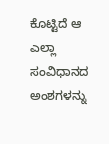ಕೊಟ್ಟಿದೆ ಆ ಎಲ್ಲಾ ಸಂವಿಧಾನದ ಅಂಶಗಳನ್ನು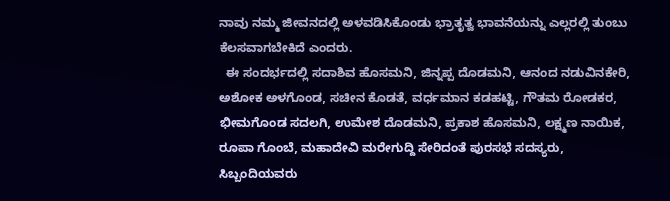ನಾವು ನಮ್ಮ ಜೀವನದಲ್ಲಿ ಅಳವಡಿಸಿಕೊಂಡು ಭ್ರಾತೃತ್ವ ಭಾವನೆಯನ್ನು ಎಲ್ಲರಲ್ಲಿ ತುಂಬು ಕೆಲಸವಾಗಬೇಕಿದೆ ಎಂದರು.
  ಈ ಸಂದರ್ಭದಲ್ಲಿ ಸದಾಶಿವ ಹೊಸಮನಿ, ಜಿನ್ನಪ್ಪ ದೊಡಮನಿ, ಆನಂದ ನಡುವಿನಕೇರಿ, ಅಶೋಕ ಅಳಗೊಂಡ, ಸಚೀನ ಕೊಡತೆ, ವರ್ಧಮಾನ ಕಡಹಟ್ಟಿ, ಗೌತಮ ರೋಡಕರ, ಭೀಮಗೊಂಡ ಸದಲಗಿ, ಉಮೇಶ ದೊಡಮನಿ, ಪ್ರಕಾಶ ಹೊಸಮನಿ, ಲಕ್ಷ್ಮಣ ನಾಯಿಕ, ರೂಪಾ ಗೊಂಬೆ, ಮಹಾದೇವಿ ಮರೇಗುದ್ದಿ ಸೇರಿದಂತೆ ಪುರಸಭೆ ಸದಸ್ಯರು, ಸಿಬ್ಬಂದಿಯವರು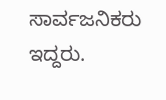ಸಾರ್ವಜನಿಕರು ಇದ್ದರು.